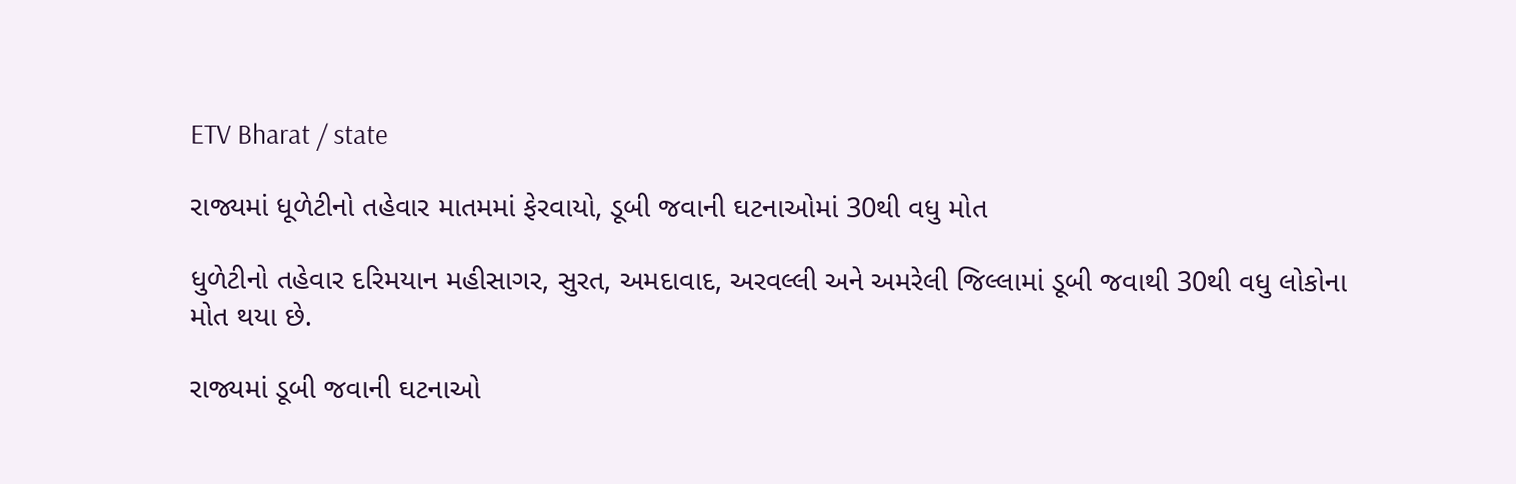ETV Bharat / state

રાજ્યમાં ધૂળેટીનો તહેવાર માતમમાં ફેરવાયો, ડૂબી જવાની ઘટનાઓમાં 30થી વધુ મોત

ધુળેટીનો તહેવાર દરિમયાન મહીસાગર, સુરત, અમદાવાદ, અરવલ્લી અને અમરેલી જિલ્લામાં ડૂબી જવાથી 30થી વધુ લોકોના મોત થયા છે.

રાજ્યમાં ડૂબી જવાની ઘટનાઓ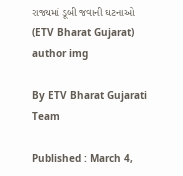રાજ્યમાં ડૂબી જવાની ઘટનાઓ (ETV Bharat Gujarat)
author img

By ETV Bharat Gujarati Team

Published : March 4,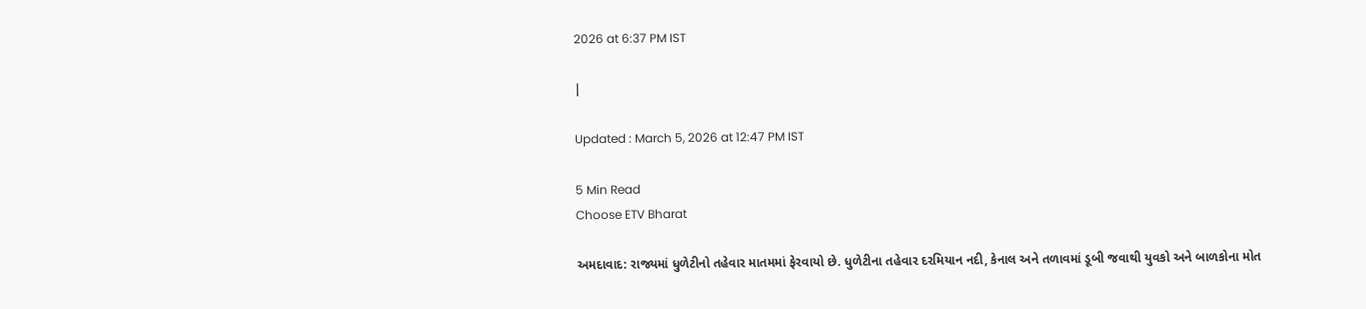2026 at 6:37 PM IST

|

Updated : March 5, 2026 at 12:47 PM IST

5 Min Read
Choose ETV Bharat

અમદાવાદ: રાજ્યમાં ધુળેટીનો તહેવાર માતમમાં ફેરવાયો છે. ધુળેટીના તહેવાર દરમિયાન નદી, કેનાલ અને તળાવમાં ડૂબી જવાથી યુવકો અને બાળકોના મોત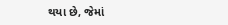થયા છે, જેમાં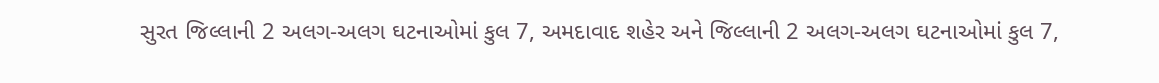સુરત જિલ્લાની 2 અલગ-અલગ ઘટનાઓમાં કુલ 7, અમદાવાદ શહેર અને જિલ્લાની 2 અલગ-અલગ ઘટનાઓમાં કુલ 7,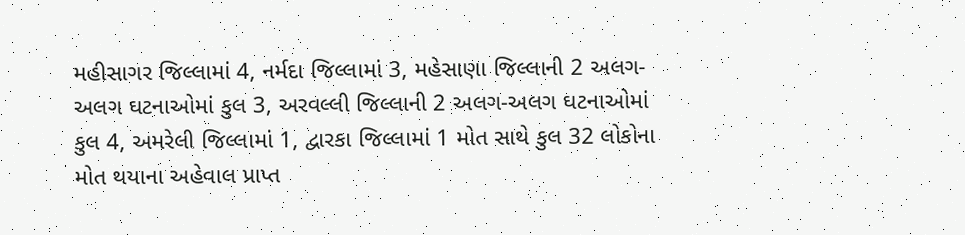મહીસાગર જિલ્લામાં 4, નર્મદા જિલ્લામાં 3, મહેસાણા જિલ્લાની 2 અલગ-અલગ ઘટનાઓમાં કુલ 3, અરવલ્લી જિલ્લાની 2 અલગ-અલગ ઘટનાઓમાં કુલ 4, અમરેલી જિલ્લામાં 1, દ્વારકા જિલ્લામાં 1 મોત સાથે કુલ 32 લોકોના મોત થયાના અહેવાલ પ્રાપ્ત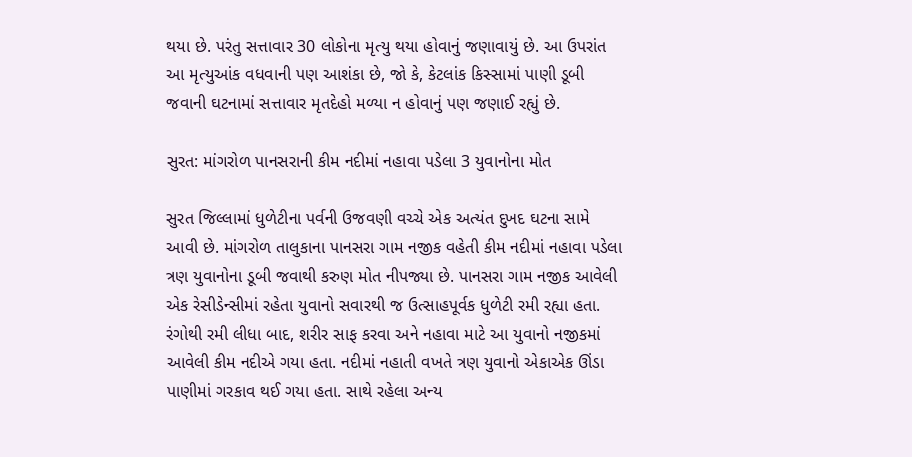થયા છે. પરંતુ સત્તાવાર 30 લોકોના મૃત્યુ થયા હોવાનું જણાવાયું છે. આ ઉપરાંત આ મૃત્યુઆંક વધવાની પણ આશંકા છે, જો કે, કેટલાંક કિસ્સામાં પાણી ડૂબી જવાની ઘટનામાં સત્તાવાર મૃતદેહો મળ્યા ન હોવાનું પણ જણાઈ રહ્યું છે.

સુરત: માંગરોળ પાનસરાની કીમ નદીમાં નહાવા પડેલા 3 યુવાનોના મોત

સુરત જિલ્લામાં ધુળેટીના પર્વની ઉજવણી વચ્ચે એક અત્યંત દુખદ ઘટના સામે આવી છે. માંગરોળ તાલુકાના પાનસરા ગામ નજીક વહેતી કીમ નદીમાં નહાવા પડેલા ત્રણ યુવાનોના ડૂબી જવાથી કરુણ મોત નીપજ્યા છે. પાનસરા ગામ નજીક આવેલી એક રેસીડેન્સીમાં રહેતા યુવાનો સવારથી જ ઉત્સાહપૂર્વક ધુળેટી રમી રહ્યા હતા. રંગોથી રમી લીધા બાદ, શરીર સાફ કરવા અને નહાવા માટે આ યુવાનો નજીકમાં આવેલી કીમ નદીએ ગયા હતા. નદીમાં નહાતી વખતે ત્રણ યુવાનો એકાએક ઊંડા પાણીમાં ગરકાવ થઈ ગયા હતા. સાથે રહેલા અન્ય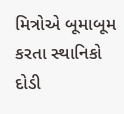મિત્રોએ બૂમાબૂમ કરતા સ્થાનિકો દોડી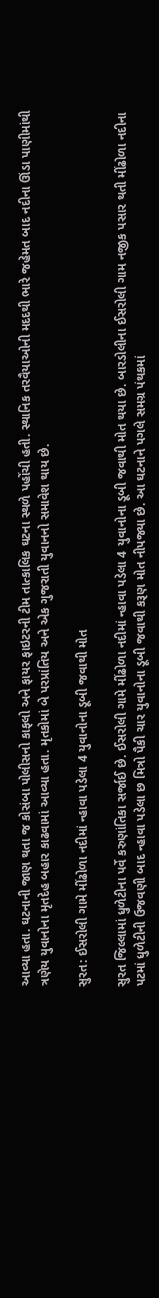આવ્યા હતા. ઘટનાની જાણ થતા જ કોસંબા પોલીસનો કાફલો અને ફાયર ફાઇટરની ટીમ તાત્કાલિક ઘટના સ્થળે પહોંચી હતી. સ્થાનિક તરવૈયાઓની મદદથી ભારે જહેમત બાદ નદીના ઊંડા પાણીમાંથી ત્રણેય યુવાનોના મૃતદેહ બહાર કાઢવામાં આવ્યા હતા. મૃતકોમાં બે પરપ્રાંતિય અને એક ગુજરાતી યુવાનનો સમાવેશ થાય છે.

સુરત: ઈસરોલી ગામે મીંઢોળા નદીમાં ન્હાવા પડેલા 4 યુવાનોના ડૂબી જવાથી મોત

સુરત જિલ્લામાં ધુળેટીના પર્વે કરુણાંતિકા સર્જાઈ છે. ઈસરોલી ગામે મીંઢોળા નદીમાં ન્હાવા પડેલા 4 યુવાનોના ડૂબી જવાથી મોત થયા છે. બારડોલીના ઈસરોલી ગામ નજીક પસાર થતી મીંઢોળા નદીના પટમાં ધુળેટીની ઉજવણી બાદ ન્હાવા પડેલા છ મિત્રો પૈકી ચાર યુવાનોના ડૂબી જવાથી કરૂણ મોત નીપજ્યા છે. આ ઘટનાને પગલે સમગ્ર પંથકમાં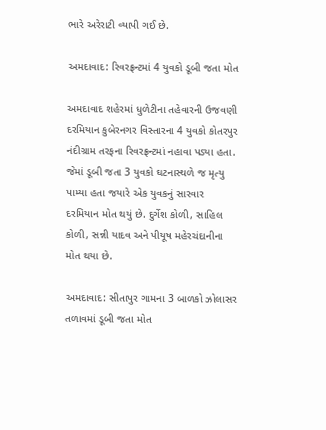ભારે અરેરાટી વ્યાપી ગઈ છે.

અમદાવાદ: રિવરફ્રન્ટમાં 4 યુવકો ડૂબી જતા મોત

અમદાવાદ શહેરમાં ધુળેટીના તહેવારની ઉજવણી દરમિયાન કુબેરનગર વિસ્તારના 4 યુવકો કોતરપુર નંદીગ્રામ તરફના રિવરફ્રન્ટમાં નહાવા પડ્યા હતા. જેમાં ડૂબી જતા 3 યુવકો ઘટનાસ્થળે જ મૃત્યુ પામ્યા હતા જયારે એક યુવકનું સારવાર દરમિયાન મોત થયું છે. દુર્ગેશ કોળી, સાહિલ કોળી, સન્ની યાદવ અને પીયૂષ મહેરચંદાનીના મોત થયા છે.

અમદાવાદ: સીતાપુર ગામના 3 બાળકો ઝોલાસર તળાવમાં ડૂબી જતા મોત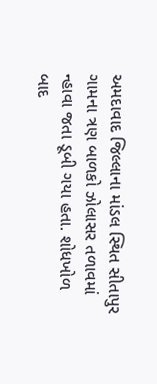અમદાવાદ જિલ્લાના માંડલ સ્થિત સીતાપુર ગામના ત્રણ બાળકો ઝોલાસર તળાવમાં ન્હાવા જતા ડૂબી ગયા હતા. શોધખોળ બાદ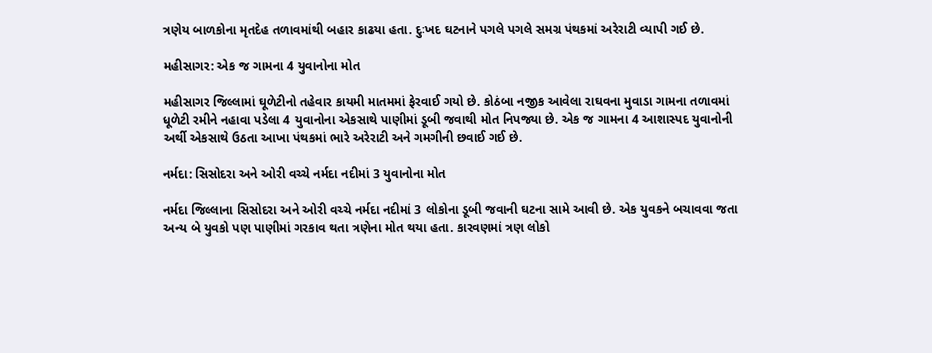ત્રણેય બાળકોના મૃતદેહ તળાવમાંથી બહાર કાઢયા હતા. દુઃખદ ઘટનાને પગલે પગલે સમગ્ર પંથકમાં અરેરાટી વ્યાપી ગઈ છે.

મહીસાગર: એક જ ગામના 4 યુવાનોના મોત

મહીસાગર જિલ્લામાં ઘૂળેટીનો તહેવાર કાયમી માતમમાં ફેરવાઈ ગયો છે. કોઠંબા નજીક આવેલા રાઘવના મુવાડા ગામના તળાવમાં ધૂળેટી રમીને નહાવા પડેલા 4 યુવાનોના એકસાથે પાણીમાં ડૂબી જવાથી મોત નિપજ્યા છે. એક જ ગામના 4 આશાસ્પદ યુવાનોની અર્થી એકસાથે ઉઠતા આખા પંથકમાં ભારે અરેરાટી અને ગમગીની છવાઈ ગઈ છે.

નર્મદા: સિસોદરા અને ઓરી વચ્ચે નર્મદા નદીમાં 3 યુવાનોના મોત

નર્મદા જિલ્લાના સિસોદરા અને ઓરી વચ્ચે નર્મદા નદીમાં 3 લોકોના ડૂબી જવાની ઘટના સામે આવી છે. એક યુવકને બચાવવા જતા અન્ય બે યુવકો પણ પાણીમાં ગરકાવ થતા ત્રણેના મોત થયા હતા. કારવણમાં ત્રણ લોકો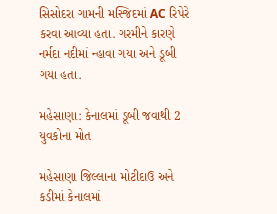સિસોદરા ગામની મસ્જિદમાં AC રિપેરે કરવા આવ્યા હતા. ગરમીને કારણે નર્મદા નદીમાં ન્હાવા ગયા અને ડૂબી ગયા હતા.

મહેસાણા: કેનાલમાં ડૂબી જવાથી 2 યુવકોના મોત

મહેસાણા જિલ્લાના મોટીદાઉ અને કડીમાં કેનાલમાં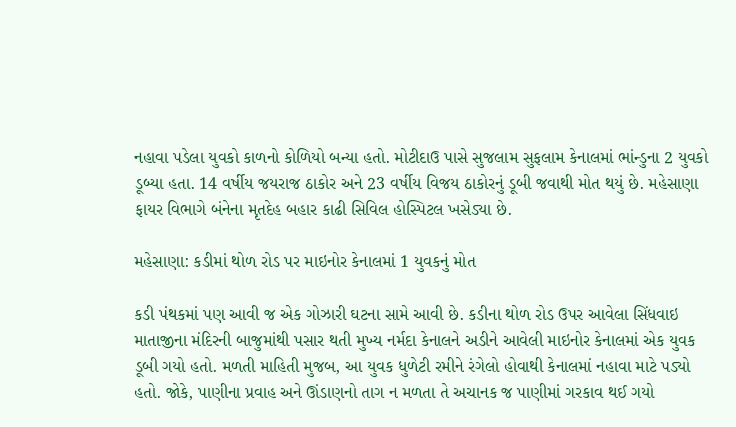નહાવા પડેલા યુવકો કાળનો કોળિયો બન્યા હતો. મોટીદાઉ પાસે સુજલામ સુફલામ કેનાલમાં ભાંન્ડુના 2 યુવકો ડૂબ્યા હતા. 14 વર્ષીય જયરાજ ઠાકોર અને 23 વર્ષીય વિજય ઠાકોરનું ડૂબી જવાથી મોત થયું છે. મહેસાણા ફાયર વિભાગે બંનેના મૃતદેહ બહાર કાઢી સિવિલ હોસ્પિટલ ખસેડ્યા છે.

મહેસાણા: કડીમાં થોળ રોડ પર માઇનોર કેનાલમાં 1 યુવકનું મોત

કડી પંથકમાં પણ આવી જ એક ગોઝારી ઘટના સામે આવી છે. કડીના થોળ રોડ ઉપર આવેલા સિંધવાઇ માતાજીના મંદિરની બાજુમાંથી પસાર થતી મુખ્ય નર્મદા કેનાલને અડીને આવેલી માઇનોર કેનાલમાં એક યુવક ડૂબી ગયો હતો. મળતી માહિતી મુજબ, આ યુવક ધુળેટી રમીને રંગેલો હોવાથી કેનાલમાં નહાવા માટે પડ્યો હતો. જોકે, પાણીના પ્રવાહ અને ઊંડાણનો તાગ ન મળતા તે અચાનક જ પાણીમાં ગરકાવ થઈ ગયો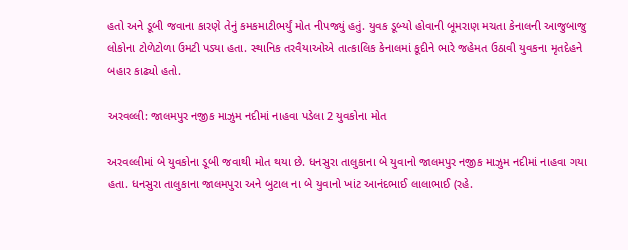હતો અને ડૂબી જવાના કારણે તેનું કમકમાટીભર્યું મોત નીપજ્યું હતું. યુવક ડૂબ્યો હોવાની બૂમરાણ મચતા કેનાલની આજુબાજુ લોકોના ટોળેટોળા ઉમટી પડ્યા હતા. સ્થાનિક તરવૈયાઓએ તાત્કાલિક કેનાલમાં કૂદીને ભારે જહેમત ઉઠાવી યુવકના મૃતદેહને બહાર કાઢ્યો હતો.

અરવલ્લી: જાલમપુર નજીક માઝુમ નદીમાં નાહવા પડેલા 2 યુવકોના મોત

અરવલ્લીમાં બે યુવકોના ડૂબી જવાથી મોત થયા છે. ધનસુરા તાલુકાના બે યુવાનો જાલમપુર નજીક માઝુમ નદીમાં નાહવા ગયા હતા. ધનસુરા તાલુકાના જાલમપુરા અને બુટાલ ના બે યુવાનો ખાંટ આનંદભાઈ લાલાભાઈ (રહે.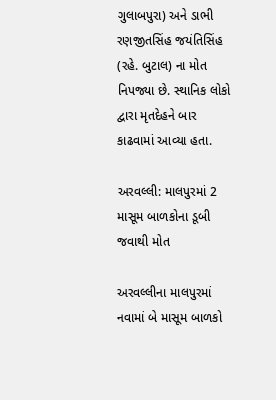ગુલાબપુરા) અને ડાભી રણજીતસિંહ જયંતિસિંહ (રહે. બુટાલ) ના મોત નિપજ્યા છે. સ્થાનિક લોકો દ્વારા મૃતદેહને બાર કાઢવામાં આવ્યા હતા.

અરવલ્લી: માલપુરમાં 2 માસૂમ બાળકોના ડૂબી જવાથી મોત

અરવલ્લીના માલપુરમાં નવામાં બે માસૂમ બાળકો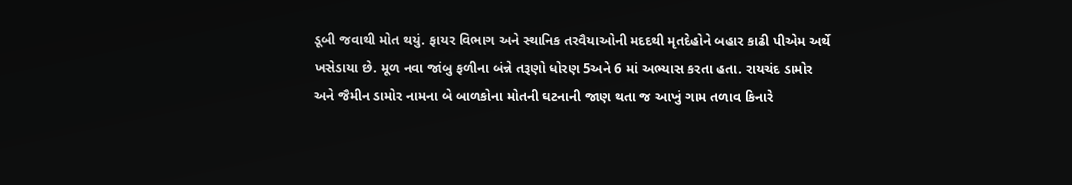ડૂબી જવાથી મોત થયું. ફાયર વિભાગ અને સ્થાનિક તરવૈયાઓની મદદથી મૃતદેહોને બહાર કાઢી પીએમ અર્થે ખસેડાયા છે. મૂળ નવા જાંબુ ફળીના બંન્ને તરૂણો ધોરણ 5અને 6 માં અભ્યાસ કરતા હતા. રાયચંદ ડામોર અને જૈમીન ડામોર નામના બે બાળકોના મોતની ઘટનાની જાણ થતા જ આખું ગામ તળાવ કિનારે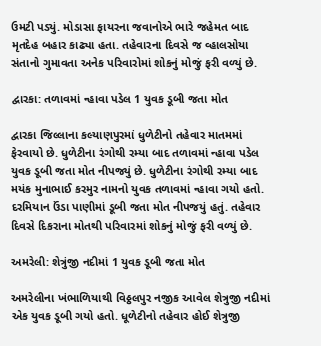ઉમટી પડ્યું. મોડાસા ફાયરના જવાનોએ ભારે જહેમત બાદ મૃતદેહ બહાર કાઢ્યા હતા. તહેવારના દિવસે જ વ્હાલસોયા સંતાનો ગુમાવતા અનેક પરિવારોમાં શોકનું મોજું ફરી વળ્યું છે.

દ્વારકા: તળાવમાં ન્હાવા પડેલ 1 યુવક ડૂબી જતા મોત

દ્વારકા જિલ્લાના કલ્યાણપુરમાં ધુળેટીનો તહેવાર માતમમાં ફેરવાયો છે. ધુળેટીના રંગોથી રમ્યા બાદ તળાવમાં ન્હાવા પડેલ યુવક ડૂબી જતા મોત નીપજ્યું છે. ધુળેટીના રંગોથી રમ્યા બાદ મયંક મુનાભાઈ કરમુર નામનો યુવક તળાવમાં ન્હાવા ગયો હતો. દરમિયાન ઉંડા પાણીમાં ડૂબી જતા મોત નીપજયું હતું. તહેવાર દિવસે દિકરાના મોતથી પરિવારમાં શોકનું મોજું ફરી વળ્યું છે.

અમરેલી: શેત્રુંજી નદીમાં 1 યુવક ડૂબી જતા મોત

અમરેલીના ખંભાળિયાથી વિઠ્ઠલપુર નજીક આવેલ શેત્રુજી નદીમાં એક યુવક ડૂબી ગયો હતો. ધૂળેટીનો તહેવાર હોઈ શેત્રુજી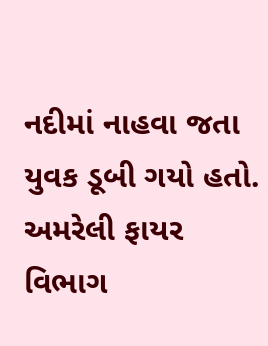નદીમાં નાહવા જતા યુવક ડૂબી ગયો હતો. અમરેલી ફાયર વિભાગ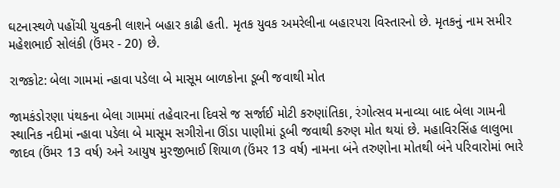ઘટનાસ્થળે પહોંચી યુવકની લાશને બહાર કાઢી હતી. મૃતક યુવક અમરેલીના બહારપરા વિસ્તારનો છે. મૃતકનું નામ સમીર મહેશભાઈ સોલંકી (ઉંમર - 20) છે.

રાજકોટ: બેલા ગામમાં ન્હાવા પડેલા બે માસૂમ બાળકોના ડૂબી જવાથી મોત

જામકંડોરણા પંથકના બેલા ગામમાં તહેવારના દિવસે જ સર્જાઈ મોટી કરુણાંતિકા, રંગોત્સવ મનાવ્યા બાદ બેલા ગામની સ્થાનિક નદીમાં ન્હાવા પડેલા બે માસૂમ સગીરોના ઊંડા પાણીમાં ડૂબી જવાથી કરુણ મોત થયાં છે. મહાવિરસિંહ લાલુભા જાદવ (ઉંમર 13 વર્ષ) અને આયુષ મુરજીભાઈ શિયાળ (ઉંમર 13 વર્ષ) નામના બંને તરુણોના મોતથી બંને પરિવારોમાં ભારે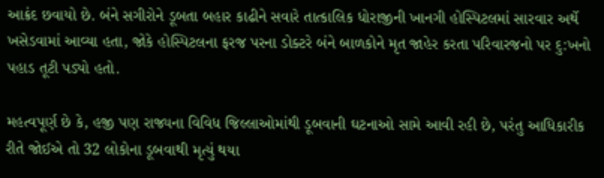આક્રંદ છવાયો છે. બંને સગીરોને ડૂબતા બહાર કાઢીને સવારે તાત્કાલિક ધોરાજીની ખાનગી હોસ્પિટલમાં સારવાર અર્થે ખસેડવામાં આવ્યા હતા, જોકે હોસ્પિટલના ફરજ પરના ડોક્ટરે બંને બાળકોને મૃત જાહેર કરતા પરિવારજનો પર દુ:ખનો પહાડ તૂટી પડ્યો હતો.

મહત્વપૂર્ણ છે કે, હજી પણ રાજ્યના વિવિધ જિલ્લાઓમાંથી ડૂબવાની ઘટનાઓ સામે આવી રહી છે, પરંતુ આધિકારીક રીતે જોઈએ તો 32 લોકોના ડૂબવાથી મૃત્યું થયા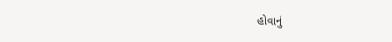હોવાનું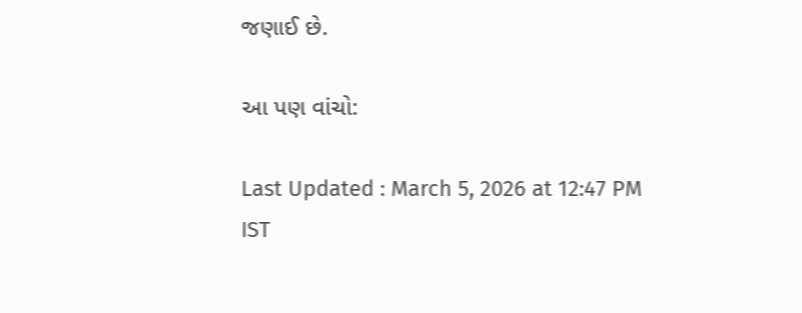જણાઈ છે.

આ પણ વાંચો:

Last Updated : March 5, 2026 at 12:47 PM IST